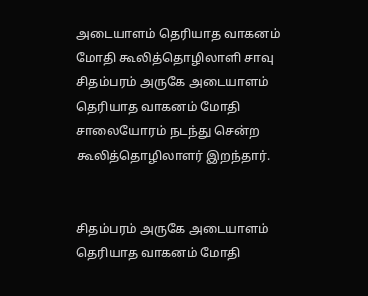அடையாளம் தெரியாத வாகனம் மோதி கூலித்தொழிலாளி சாவு
சிதம்பரம் அருகே அடையாளம் தெரியாத வாகனம் மோதி சாலையோரம் நடந்து சென்ற கூலித்தொழிலாளர் இறந்தார்.


சிதம்பரம் அருகே அடையாளம் தெரியாத வாகனம் மோதி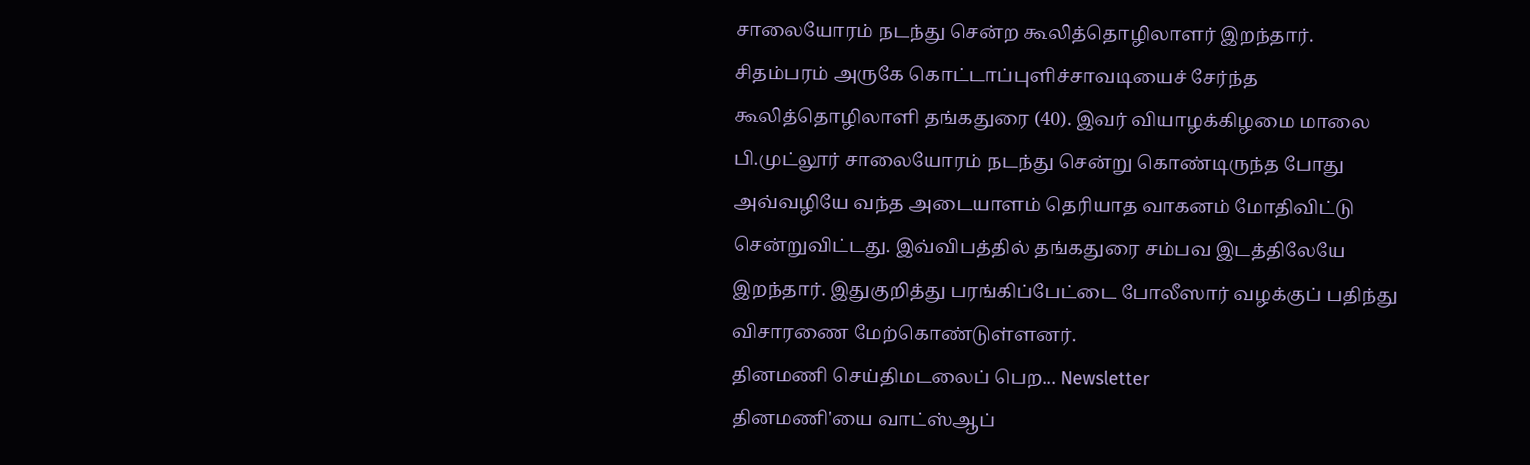சாலையோரம் நடந்து சென்ற கூலித்தொழிலாளர் இறந்தார்.
சிதம்பரம் அருகே கொட்டாப்புளிச்சாவடியைச் சேர்ந்த கூலித்தொழிலாளி தங்கதுரை (40). இவர் வியாழக்கிழமை மாலை பி.முட்லூர் சாலையோரம் நடந்து சென்று கொண்டிருந்த போது அவ்வழியே வந்த அடையாளம் தெரியாத வாகனம் மோதிவிட்டு சென்றுவிட்டது. இவ்விபத்தில் தங்கதுரை சம்பவ இடத்திலேயே இறந்தார். இதுகுறித்து பரங்கிப்பேட்டை போலீஸார் வழக்குப் பதிந்து விசாரணை மேற்கொண்டுள்ளனர்.
தினமணி செய்திமடலைப் பெற... Newsletter
தினமணி'யை வாட்ஸ்ஆப்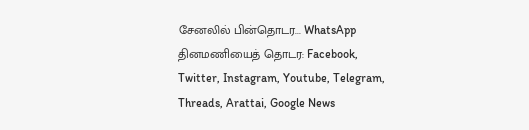சேனலில் பின்தொடர... WhatsApp
தினமணியைத் தொடர: Facebook, Twitter, Instagram, Youtube, Telegram, Threads, Arattai, Google News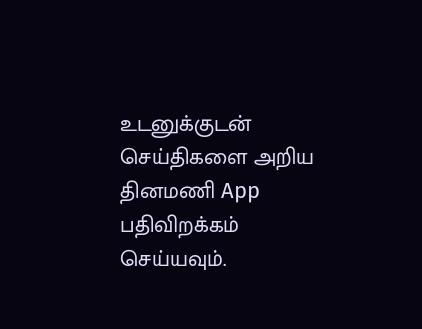உடனுக்குடன் செய்திகளை அறிய தினமணி App பதிவிறக்கம் செய்யவும்.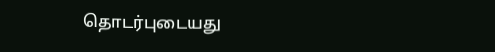தொடர்புடையது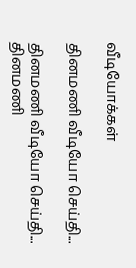வீடியோக்கள்

தினமணி வீடியோ செய்தி...

தினமணி வீடியோ செய்தி...
தினமணி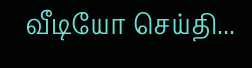வீடியோ செய்தி...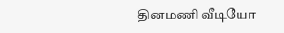தினமணி வீடியோ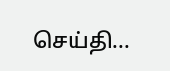செய்தி...